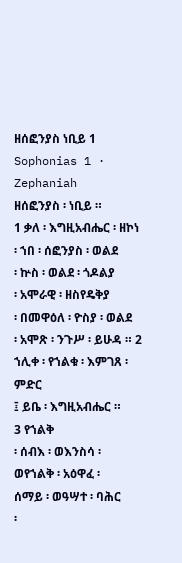ዘሰፎንያስ ነቢይ 1
Sophonias 1 · Zephaniah
ዘሰፎንያስ ፡ ነቢይ ።
1 ቃለ ፡ እግዚአብሔር ፡ ዘኮነ
፡ ኀበ ፡ ሰፎንያስ ፡ ወልደ
፡ ኵስ ፡ ወልደ ፡ ጎዶልያ
፡ አሞራዊ ፡ ዘስየዴቅያ
፡ በመዋዕለ ፡ ዮስያ ፡ ወልደ
፡ አሞጽ ፡ ንጉሥ ፡ ይሁዳ ። 2 ኀሊቀ ፡ የኀልቁ ፡ እምገጸ ፡ ምድር
፤ ይቤ ፡ እግዚአብሔር ።
3 የኀልቅ
፡ ሰብእ ፡ ወእንስሳ ፡
ወየኀልቅ ፡ አዕዋፈ ፡
ሰማይ ፡ ወዓሣተ ፡ ባሕር
፡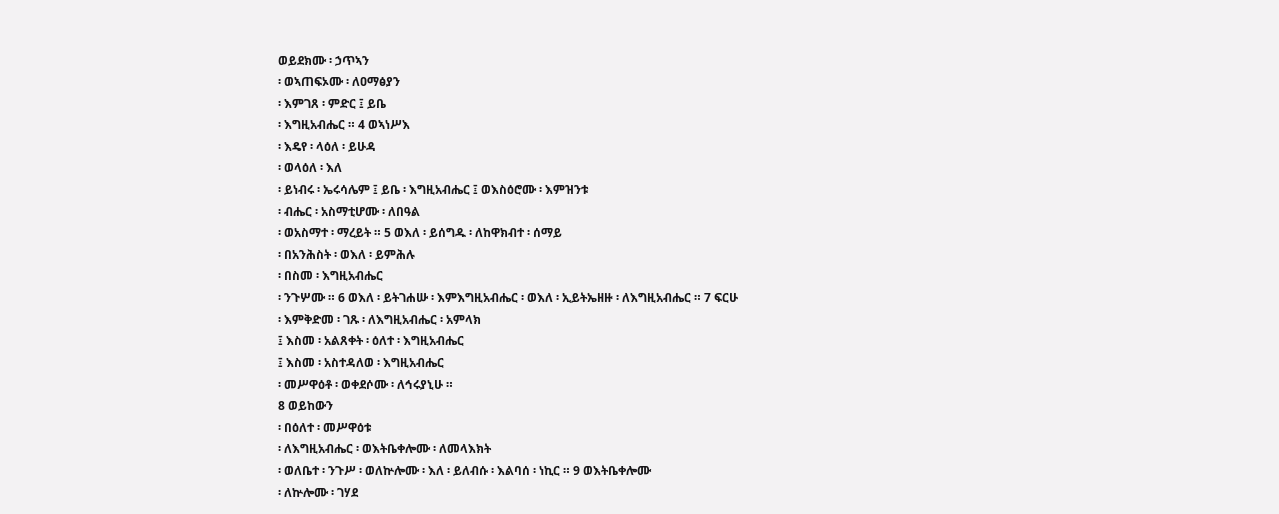ወይደክሙ ፡ ኃጥኣን
፡ ወኣጠፍኦሙ ፡ ለዐማፅያን
፡ እምገጸ ፡ ምድር ፤ ይቤ
፡ እግዚአብሔር ። 4 ወኣነሥእ
፡ እዴየ ፡ ላዕለ ፡ ይሁዳ
፡ ወላዕለ ፡ እለ
፡ ይነብሩ ፡ ኤሩሳሌም ፤ ይቤ ፡ እግዚአብሔር ፤ ወእስዕሮሙ ፡ እምዝንቱ
፡ ብሔር ፡ አስማቲሆሙ ፡ ለበዓል
፡ ወአስማተ ፡ ማረይት ። 5 ወእለ ፡ ይሰግዱ ፡ ለከዋክብተ ፡ ሰማይ
፡ በአንሕስት ፡ ወእለ ፡ ይምሕሉ
፡ በስመ ፡ እግዚአብሔር
፡ ንጉሦሙ ። 6 ወእለ ፡ ይትገሐሡ ፡ እምእግዚአብሔር ፡ ወእለ ፡ ኢይትኤዘዙ ፡ ለእግዚአብሔር ። 7 ፍርሁ
፡ እምቅድመ ፡ ገጹ ፡ ለእግዚአብሔር ፡ አምላክ
፤ እስመ ፡ አልጸቀት ፡ ዕለተ ፡ እግዚአብሔር
፤ እስመ ፡ አስተዳለወ ፡ እግዚአብሔር
፡ መሥዋዕቶ ፡ ወቀደሶሙ ፡ ለኅሩያኒሁ ።
8 ወይከውን
፡ በዕለተ ፡ መሥዋዕቱ
፡ ለእግዚአብሔር ፡ ወእትቤቀሎሙ ፡ ለመላእክት
፡ ወለቤተ ፡ ንጉሥ ፡ ወለኵሎሙ ፡ እለ ፡ ይለብሱ ፡ እልባሰ ፡ ነኪር ። 9 ወእትቤቀሎሙ
፡ ለኵሎሙ ፡ ገሃደ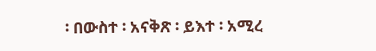፡ በውስተ ፡ አናቅጽ ፡ ይእተ ፡ አሚረ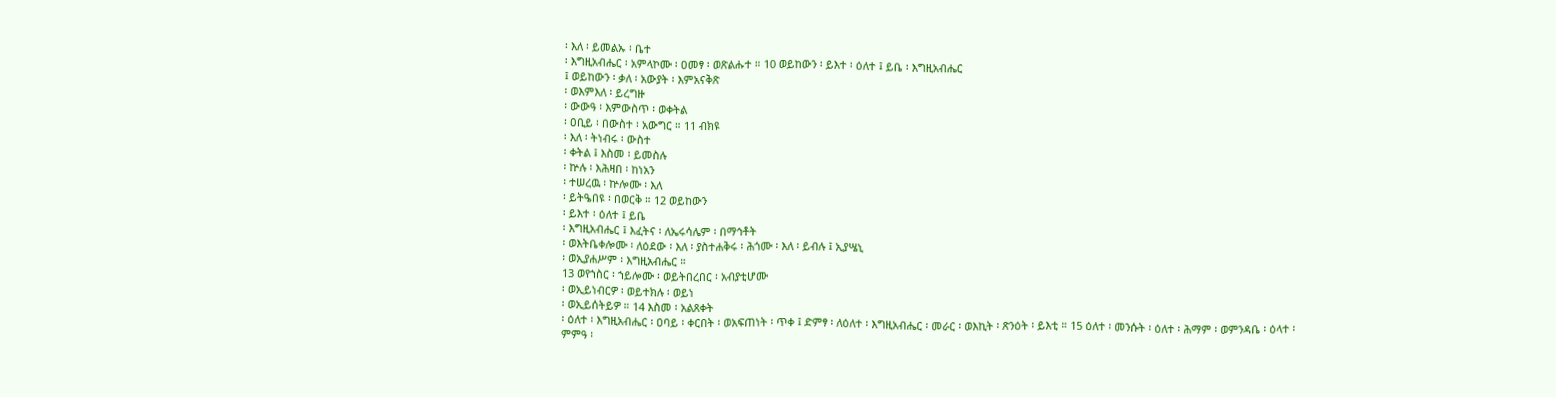፡ እለ ፡ ይመልኡ ፡ ቤተ
፡ እግዚአብሔር ፡ አምላኮሙ ፡ ዐመፃ ፡ ወጽልሑተ ። 10 ወይከውን ፡ ይእተ ፡ ዕለተ ፤ ይቤ ፡ እግዚአብሔር
፤ ወይከውን ፡ ቃለ ፡ አውያት ፡ እምአናቅጽ
፡ ወእምእለ ፡ ይረግዙ
፡ ውውዓ ፡ እምውስጥ ፡ ወቀትል
፡ ዐቢይ ፡ በውስተ ፡ አውግር ። 11 ብክዩ
፡ እለ ፡ ትነብሩ ፡ ውስተ
፡ ቀትል ፤ እስመ ፡ ይመስሉ
፡ ኵሉ ፡ እሕዛበ ፡ ከነአን
፡ ተሠረዉ ፡ ኵሎሙ ፡ እለ
፡ ይትዔበዩ ፡ በወርቅ ። 12 ወይከውን
፡ ይእተ ፡ ዕለተ ፤ ይቤ
፡ እግዚአብሔር ፤ እፈትና ፡ ለኤሩሳሌም ፡ በማኅቶት
፡ ወእትቤቀሎሙ ፡ ለዕደው ፡ እለ ፡ ያስተሐቅሩ ፡ ሕጎሙ ፡ እለ ፡ ይብሉ ፤ ኢያሤኒ
፡ ወኢያሐሥም ፡ እግዚአብሔር ።
13 ወየኀስር ፡ ኀይሎሙ ፡ ወይትበረበር ፡ አብያቲሆሙ
፡ ወኢይነብርዎ ፡ ወይተክሉ ፡ ወይነ
፡ ወኢይሰትይዎ ። 14 እስመ ፡ አልጸቀት
፡ ዕለተ ፡ እግዚአብሔር ፡ ዐባይ ፡ ቀርበት ፡ ወአፍጠነት ፡ ጥቀ ፤ ድምፃ ፡ ለዕለተ ፡ እግዚአብሔር ፡ መራር ፡ ወእኪት ፡ ጽንዕት ፡ ይእቲ ። 15 ዕለተ ፡ መንሱት ፡ ዕለተ ፡ ሕማም ፡ ወምንዳቤ ፡ ዕላተ ፡ ምምዓ ፡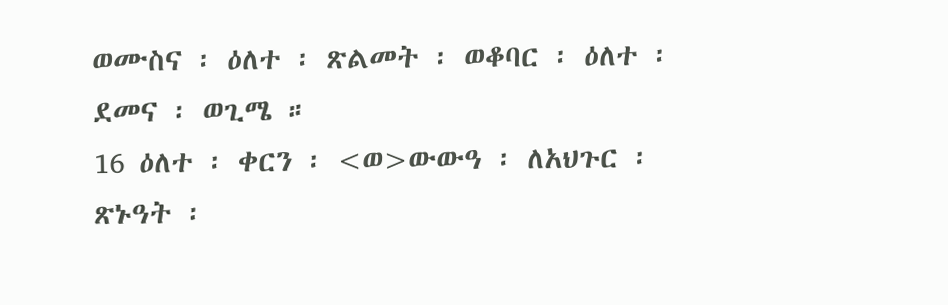ወሙስና ፡ ዕለተ ፡ ጽልመት ፡ ወቆባር ፡ ዕለተ ፡ ደመና ፡ ወጊሜ ።
16 ዕለተ ፡ ቀርን ፡ <ወ>ውውዓ ፡ ለአህጉር ፡ ጽኑዓት ፡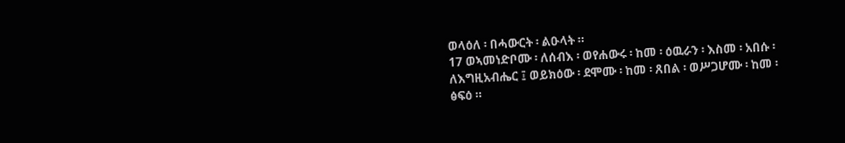ወላዕለ ፡ በሓውርት ፡ ልዑላት ።
17 ወኣመነድቦሙ ፡ ለሰብእ ፡ ወየሐውሩ ፡ ከመ ፡ ዕዉራን ፡ እስመ ፡ አበሱ ፡ ለእግዚአብሔር ፤ ወይክዕው ፡ ደሞሙ ፡ ከመ ፡ ጸበል ፡ ወሥጋሆሙ ፡ ከመ ፡ ፅፍዕ ።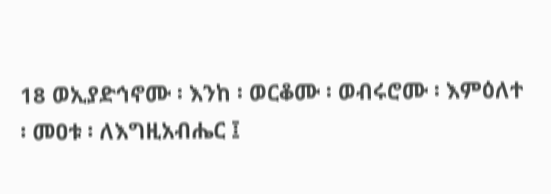18 ወኢያድኅኖሙ ፡ እንከ ፡ ወርቆሙ ፡ ወብሩሮሙ ፡ እምዕለተ ፡ መዐቱ ፡ ለእግዚአብሔር ፤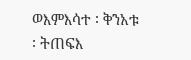ወእምእሳተ ፡ ቅንአቱ ፡ ትጠፍእ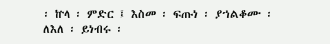፡ ኵላ ፡ ምድር ፤ እስመ ፡ ፍጡነ ፡ ያኀልቆሙ ፡ ለእለ ፡ ይነብሩ ፡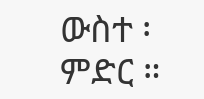ውስተ ፡ ምድር ።